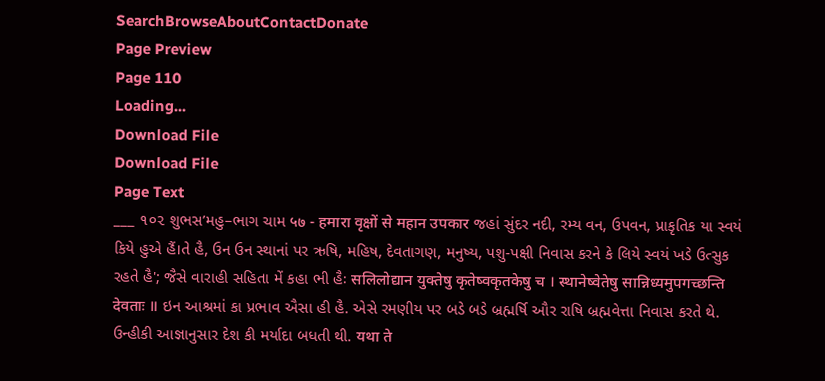SearchBrowseAboutContactDonate
Page Preview
Page 110
Loading...
Download File
Download File
Page Text
___ ૧૦૨ શુભસ’મહુ–ભાગ ચામ ५७ - हमारा वृक्षों से महान उपकार જહાં સુંદર નદી, રમ્ય વન, ઉપવન, પ્રાકૃતિક યા સ્વયં કિયે હુએ હૈં।તે હૈ, ઉન ઉન સ્થાનાં પર ઋષિ, મહિષ, દેવતાગણ, મનુષ્ય, પશુ-પક્ષી નિવાસ કરને કે લિયે સ્વયં ખડે ઉત્સુક રહતે હૈ'; જૈસે વારાહી સહિતા મેં કહા ભી હૈઃ सलिलोद्यान युक्तेषु कृतेष्वकृतकेषु च । स्थानेष्वेतेषु सान्निध्यमुपगच्छन्ति देवताः ॥ ઇન આશ્રમાં કા પ્રભાવ ઐસા હી હૈ. એસે રમણીય પર બડે બડે બ્રહ્મર્ષિ ઔર રાષિ બ્રહ્મવેત્તા નિવાસ કરતે થે. ઉન્હીકી આજ્ઞાનુસાર દેશ કી મર્યાદા બધતી થી. यथा ते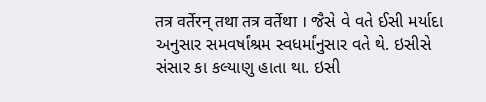तत्र वर्तेरन् तथा तत्र वर्तेथा । જૈસે વે વતે ઈસી મર્યાદા અનુસાર સમવર્ષાંશ્રમ સ્વધર્માંનુસાર વતે થે. ઇસીસે સંસાર કા કલ્યાણુ હાતા થા. ઇસી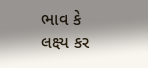ભાવ કે લક્ષ્ય કર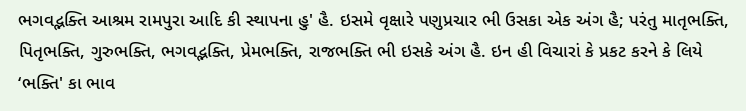ભગવદ્ભક્તિ આશ્રમ રામપુરા આદિ કી સ્થાપના હુ' હૈ. ઇસમે વૃક્ષારે પણુપ્રચાર ભી ઉસકા એક અંગ હૈ; પરંતુ માતૃભક્તિ, પિતૃભક્તિ, ગુરુભક્તિ, ભગવદ્ભક્તિ, પ્રેમભક્તિ, રાજભક્તિ ભી ઇસકે અંગ હૈ. ઇન હી વિચારાં કે પ્રકટ કરને કે લિયે ‘ભક્તિ' કા ભાવ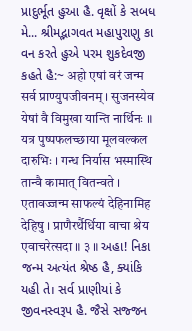પ્રાદુર્ભૂત હુઆ હૈ. વૃક્ષોં કે સબધ મે... શ્રીમદ્ભાગવત મહાપુરાણુ કા વન કરતે હુએ પરમ શુકદેવજી કહતે હૈ:~ अहो एषां वरं जन्म सर्व प्राण्युपजीवनम् । सुजनस्येव येषां वै विमुखा यान्ति नार्थिनः ॥ यत्र पुष्पफलच्छाया मूलवल्कल दारुभिः । गन्ध निर्यास भस्मास्थि तान्वै कामात् वितन्वते । एतावज्जन्म साफल्यं देहिनामिह देहिषु । प्राणैरर्थैर्धिया वाचा श्रेय एवाचरेत्सदा ॥ ३ ॥ અહા! નિકા જન્મ અત્યંત શ્રેષ્ઠ હૈ, ક્યાંકિ યહી તે। સર્વ પ્રાણીયાં કે જીવનસ્વરૂપ હૈ. જૈસે સજ્જન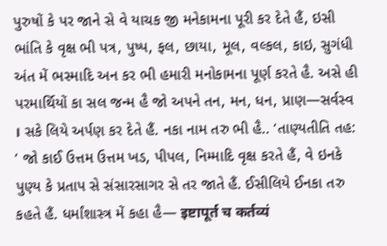પુરુષોં કે પર જાને સે વે યાચક જી મનેકામના પૂરી કર દેતે હૈં, ઇસી ભાંતિ કે વૃક્ષ ભી પત્ર, પુષ્પ, ફલ, છાયા, મૂલ, વલ્કલ, કાઇ, સુગંધી અંત મેં ભસ્માદિ અન કર ભી હમારી મનોકામના પૂર્ણ કરતે હૈ. અસે હી પરમાર્થિયોં કા સલ જન્મ હૈ જો અપને તન, મન, ધન, પ્રાણ—સર્વસ્વ । સકે લિયે અર્પણ કર દેતે હૈં. નકા નામ તરુ ભી હૈ.. ‘તાણ્યતીતિ તહ: ’ જો કાઈ ઉત્તમ ઉત્તમ ખડ, પીપલ, નિમ્માદિ વૃક્ષ કરતે હૈં, વે ઇનકે પુણ્ય કે પ્રતાપ સે સંસારસાગર સે તર જાતે હૈં. ઈસીલિયે ઈનકા તરુ કહતે હૈં. ધર્માંશાસ્ત્ર મેં કહા હૈ— इष्टापूर्त च कर्तव्यं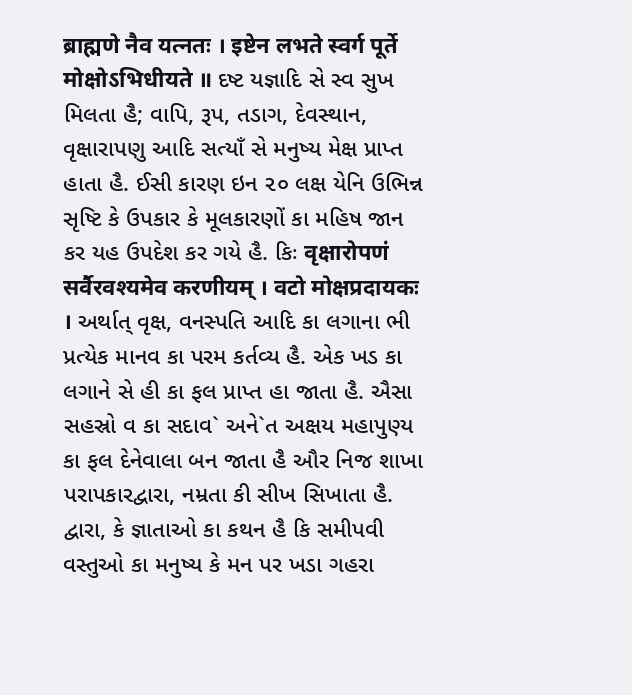ब्राह्मणे नैव यत्नतः । इष्टेन लभते स्वर्ग पूर्ते मोक्षोऽभिधीयते ॥ દષ્ટ યજ્ઞાદિ સે સ્વ સુખ મિલતા હૈ; વાપિ, રૂપ, તડાગ, દેવસ્થાન, વૃક્ષારાપણુ આદિ સત્યાઁ સે મનુષ્ય મેક્ષ પ્રાપ્ત હાતા હૈ. ઈસી કારણ ઇન ૨૦ લક્ષ યેનિ ઉભિન્ન સૃષ્ટિ કે ઉપકાર કે મૂલકારણોં કા મહિષ જાન કર યહ ઉપદેશ કર ગયે હૈ. કિઃ वृक्षारोपणं सर्वैरवश्यमेव करणीयम् । वटो मोक्षप्रदायकः । અર્થાત્ વૃક્ષ, વનસ્પતિ આદિ કા લગાના ભી પ્રત્યેક માનવ કા પરમ કર્તવ્ય હૈ. એક ખડ કા લગાને સે હી કા ફલ પ્રાપ્ત હા જાતા હૈ. ઐસા સહસ્રો વ કા સદાવ` અને`ત અક્ષય મહાપુણ્ય કા ફલ દેનેવાલા બન જાતા હૈ ઔર નિજ શાખા પરાપકારદ્વારા, નમ્રતા કી સીખ સિખાતા હૈ. દ્વારા, કે જ્ઞાતાઓ કા કથન હૈ કિ સમીપવી વસ્તુઓ કા મનુષ્ય કે મન પર ખડા ગહરા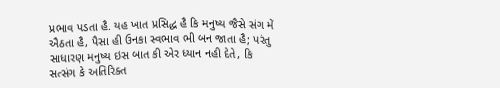પ્રભાવ પડતા હૈ. યહ ખાત પ્રસિદ્ધ હૈ કિ મનુષ્ય જૈસે સંગ મેં ઐઠતા હૈ, પૈસા હી ઉનકા સ્વભાવ ભી બન જાતા હૈ; પરંતુ સાધારણ મનુષ્ય ઇસ બાત કી એર ધ્યાન નહી દેતે, કિ સત્સંગ કે અતિરિક્ત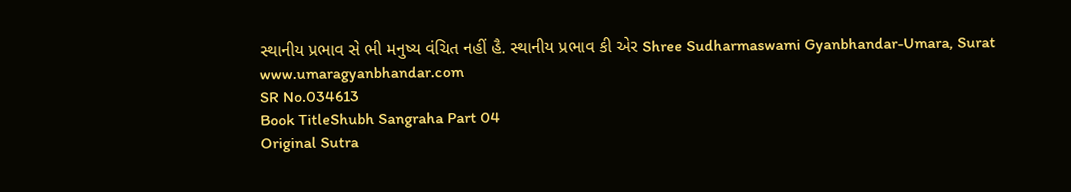સ્થાનીય પ્રભાવ સે ભી મનુષ્ય વંચિત નહીં હૈ. સ્થાનીય પ્રભાવ કી એર Shree Sudharmaswami Gyanbhandar-Umara, Surat www.umaragyanbhandar.com
SR No.034613
Book TitleShubh Sangraha Part 04
Original Sutra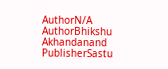AuthorN/A
AuthorBhikshu Akhandanand
PublisherSastu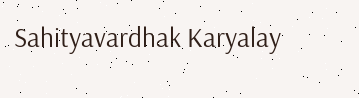Sahityavardhak Karyalay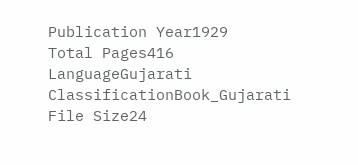Publication Year1929
Total Pages416
LanguageGujarati
ClassificationBook_Gujarati
File Size24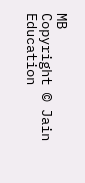MB
Copyright © Jain Education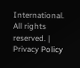International. All rights reserved. | Privacy Policy